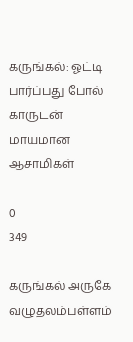கருங்கல்: ஓட்டி பார்ப்பது போல் காருடன் மாயமான ஆசாமிகள்

0
349

கருங்கல் அருகே வழுதலம்பள்ளம்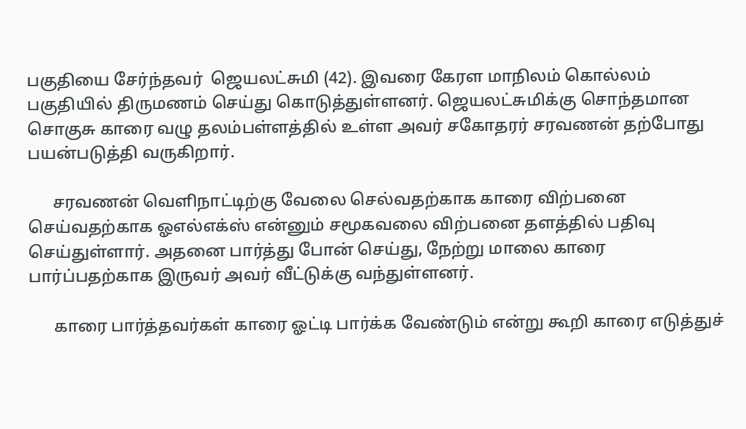பகுதியை சேர்ந்தவர்  ஜெயலட்சுமி (42). இவரை கேரள மாநிலம் கொல்லம் பகுதியில் திருமணம் செய்து கொடுத்துள்ளனர். ஜெயலட்சுமிக்கு சொந்தமான சொகுசு காரை வழு தலம்பள்ளத்தில் உள்ள அவர் சகோதரர் சரவணன் தற்போது பயன்படுத்தி வருகிறார்.

      சரவணன் வெளிநாட்டிற்கு வேலை செல்வதற்காக காரை விற்பனை செய்வதற்காக ஓஎல்எக்ஸ் என்னும் சமூகவலை விற்பனை தளத்தில் பதிவு செய்துள்ளார். அதனை பார்த்து போன் செய்து, நேற்று மாலை காரை பார்ப்பதற்காக இருவர் அவர் வீட்டுக்கு வந்துள்ளனர்.

      காரை பார்த்தவர்கள் காரை ஓட்டி பார்க்க வேண்டும் என்று கூறி காரை எடுத்துச்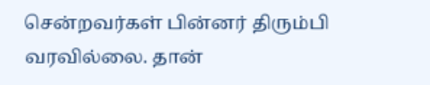சென்றவர்கள் பின்னர் திரும்பி வரவில்லை. தான்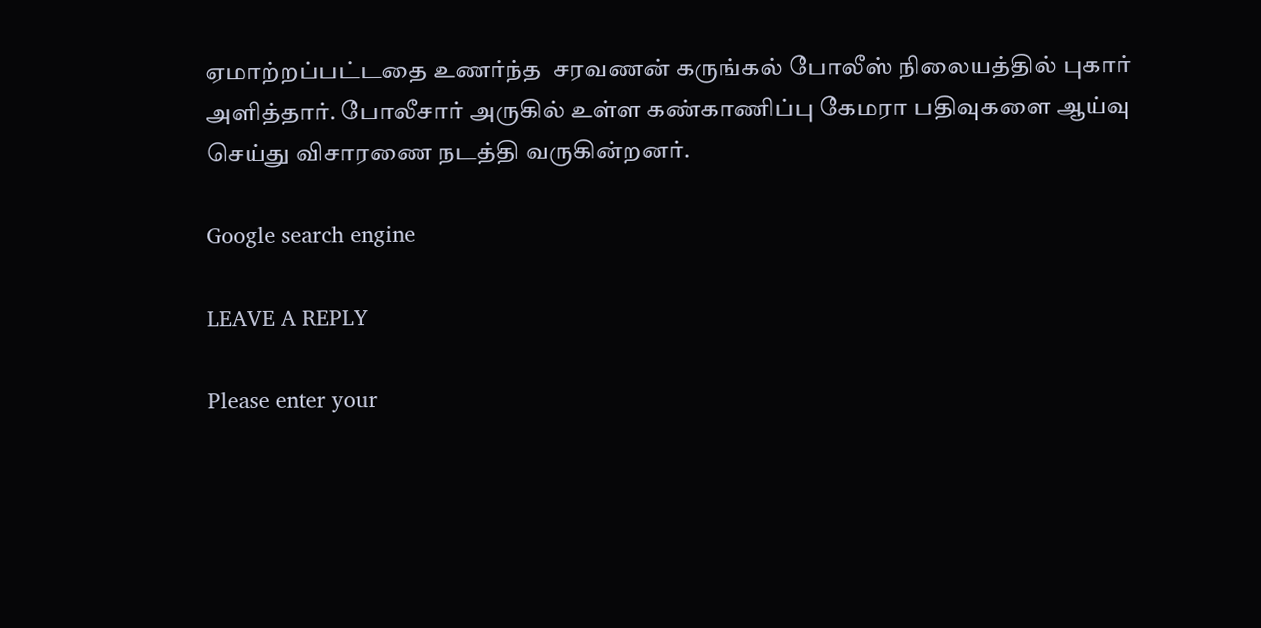ஏமாற்றப்பட்டதை உணர்ந்த  சரவணன் கருங்கல் போலீஸ் நிலையத்தில் புகார் அளித்தார். போலீசார் அருகில் உள்ள கண்காணிப்பு கேமரா பதிவுகளை ஆய்வு செய்து விசாரணை நடத்தி வருகின்றனர்.

Google search engine

LEAVE A REPLY

Please enter your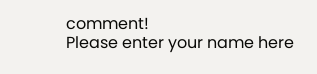comment!
Please enter your name here